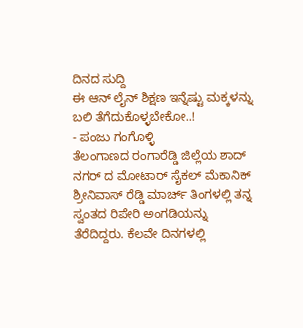ದಿನದ ಸುದ್ದಿ
ಈ ಆನ್ ಲೈನ್ ಶಿಕ್ಷಣ ಇನ್ನೆಷ್ಟು ಮಕ್ಕಳನ್ನು ಬಲಿ ತೆಗೆದುಕೊಳ್ಳಬೇಕೋ..!
- ಪಂಜು ಗಂಗೊಳ್ಳಿ
ತೆಲಂಗಾಣದ ರಂಗಾರೆಡ್ಡಿ ಜಿಲ್ಲೆಯ ಶಾದ್ ನಗರ್ ದ ಮೋಟಾರ್ ಸೈಕಲ್ ಮೆಕಾನಿಕ್ ಶ್ರೀನಿವಾಸ್ ರೆಡ್ಡಿ ಮಾರ್ಚ್ ತಿಂಗಳಲ್ಲಿ ತನ್ನ ಸ್ವಂತದ ರಿಪೇರಿ ಅಂಗಡಿಯನ್ನು ತೆರೆದಿದ್ದರು. ಕೆಲವೇ ದಿನಗಳಲ್ಲಿ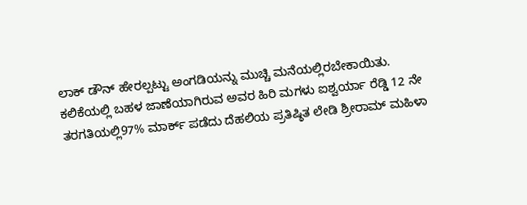ಲಾಕ್ ಡೌನ್ ಹೇರಲ್ಪಟ್ಟು ಅಂಗಡಿಯನ್ನು ಮುಚ್ಚಿ ಮನೆಯಲ್ಲಿರಬೇಕಾಯಿತು.
ಕಲಿಕೆಯಲ್ಲಿ ಬಹಳ ಜಾಣೆಯಾಗಿರುವ ಅವರ ಹಿರಿ ಮಗಳು ಐಶ್ವರ್ಯಾ ರೆಡ್ಡಿ 12 ನೇ ತರಗತಿಯಲ್ಲಿ97% ಮಾರ್ಕ್ ಪಡೆದು ದೆಹಲಿಯ ಪ್ರತಿಷ್ಠಿತ ಲೇಡಿ ಶ್ರೀರಾಮ್ ಮಹಿಳಾ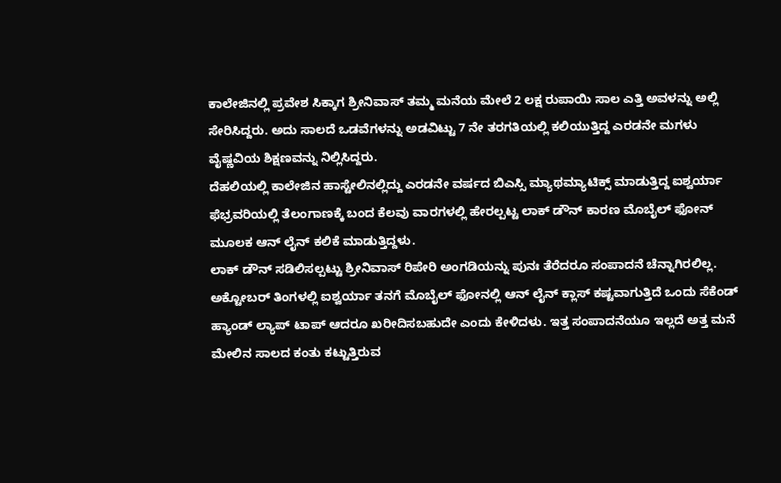ಕಾಲೇಜಿನಲ್ಲಿ ಪ್ರವೇಶ ಸಿಕ್ಕಾಗ ಶ್ರೀನಿವಾಸ್ ತಮ್ಮ ಮನೆಯ ಮೇಲೆ 2 ಲಕ್ಷ ರುಪಾಯಿ ಸಾಲ ಎತ್ತಿ ಅವಳನ್ನು ಅಲ್ಲಿ ಸೇರಿಸಿದ್ದರು. ಅದು ಸಾಲದೆ ಒಡವೆಗಳನ್ನು ಅಡವಿಟ್ಟು 7 ನೇ ತರಗತಿಯಲ್ಲಿ ಕಲಿಯುತ್ತಿದ್ದ ಎರಡನೇ ಮಗಳು ವೈಷ್ಣವಿಯ ಶಿಕ್ಷಣವನ್ನು ನಿಲ್ಲಿಸಿದ್ದರು.
ದೆಹಲಿಯಲ್ಲಿ ಕಾಲೇಜಿನ ಹಾಸ್ಟೇಲಿನಲ್ಲಿದ್ದು ಎರಡನೇ ವರ್ಷದ ಬಿಎಸ್ಸಿ ಮ್ಯಾಥಮ್ಯಾಟಿಕ್ಸ್ ಮಾಡುತ್ತಿದ್ದ ಐಶ್ವರ್ಯಾ ಫೆಭ್ರವರಿಯಲ್ಲಿ ತೆಲಂಗಾಣಕ್ಕೆ ಬಂದ ಕೆಲವು ವಾರಗಳಲ್ಲಿ ಹೇರಲ್ಪಟ್ಟ ಲಾಕ್ ಡೌನ್ ಕಾರಣ ಮೊಬೈಲ್ ಫೋನ್ ಮೂಲಕ ಆನ್ ಲೈನ್ ಕಲಿಕೆ ಮಾಡುತ್ತಿದ್ದಳು.
ಲಾಕ್ ಡೌನ್ ಸಡಿಲಿಸಲ್ಪಟ್ಟು ಶ್ರೀನಿವಾಸ್ ರಿಪೇರಿ ಅಂಗಡಿಯನ್ನು ಪುನಃ ತೆರೆದರೂ ಸಂಪಾದನೆ ಚೆನ್ನಾಗಿರಲಿಲ್ಲ. ಅಕ್ಟೋಬರ್ ತಿಂಗಳಲ್ಲಿ ಐಶ್ವರ್ಯಾ ತನಗೆ ಮೊಬೈಲ್ ಫೋನಲ್ಲಿ ಆನ್ ಲೈನ್ ಕ್ಲಾಸ್ ಕಷ್ಟವಾಗುತ್ತಿದೆ ಒಂದು ಸೆಕೆಂಡ್ ಹ್ಯಾಂಡ್ ಲ್ಯಾಪ್ ಟಾಪ್ ಆದರೂ ಖರೀದಿಸಬಹುದೇ ಎಂದು ಕೇಳಿದಳು. ಇತ್ತ ಸಂಪಾದನೆಯೂ ಇಲ್ಲದೆ ಅತ್ತ ಮನೆ ಮೇಲಿನ ಸಾಲದ ಕಂತು ಕಟ್ಟುತ್ತಿರುವ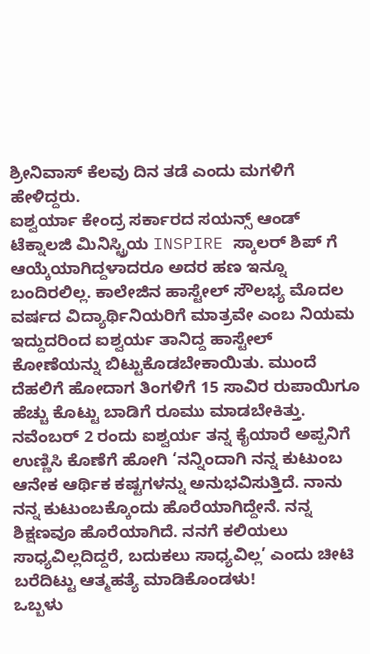ಶ್ರೀನಿವಾಸ್ ಕೆಲವು ದಿನ ತಡೆ ಎಂದು ಮಗಳಿಗೆ ಹೇಳಿದ್ದರು.
ಐಶ್ವರ್ಯಾ ಕೇಂದ್ರ ಸರ್ಕಾರದ ಸಯನ್ಸ್ ಆಂಡ್ ಟೆಕ್ನಾಲಜಿ ಮಿನಿಸ್ಟ್ರಿಯ INSPIRE ಸ್ಕಾಲರ್ ಶಿಪ್ ಗೆ ಆಯ್ಕೆಯಾಗಿದ್ದಳಾದರೂ ಅದರ ಹಣ ಇನ್ನೂ ಬಂದಿರಲಿಲ್ಲ. ಕಾಲೇಜಿನ ಹಾಸ್ಟೇಲ್ ಸೌಲಭ್ಯ ಮೊದಲ ವರ್ಷದ ವಿದ್ಯಾರ್ಥಿನಿಯರಿಗೆ ಮಾತ್ರವೇ ಎಂಬ ನಿಯಮ ಇದ್ದುದರಿಂದ ಐಶ್ವರ್ಯ ತಾನಿದ್ದ ಹಾಸ್ಟೇಲ್ ಕೋಣೆಯನ್ನು ಬಿಟ್ಟುಕೊಡಬೇಕಾಯಿತು. ಮುಂದೆ ದೆಹಲಿಗೆ ಹೋದಾಗ ತಿಂಗಳಿಗೆ 15 ಸಾವಿರ ರುಪಾಯಿಗೂ ಹೆಚ್ಚು ಕೊಟ್ಟು ಬಾಡಿಗೆ ರೂಮು ಮಾಡಬೇಕಿತ್ತು.
ನವೆಂಬರ್ 2 ರಂದು ಐಶ್ವರ್ಯ ತನ್ನ ಕೈಯಾರೆ ಅಪ್ಪನಿಗೆ ಉಣ್ಣಿಸಿ ಕೊಣೆಗೆ ಹೋಗಿ ‘ನನ್ನಿಂದಾಗಿ ನನ್ನ ಕುಟುಂಬ ಆನೇಕ ಆರ್ಥಿಕ ಕಷ್ಟಗಳನ್ನು ಅನುಭವಿಸುತ್ತಿದೆ. ನಾನು ನನ್ನ ಕುಟುಂಬಕ್ಕೊಂದು ಹೊರೆಯಾಗಿದ್ದೇನೆ. ನನ್ನ ಶಿಕ್ಷಣವೂ ಹೊರೆಯಾಗಿದೆ. ನನಗೆ ಕಲಿಯಲು ಸಾಧ್ಯವಿಲ್ಲದಿದ್ದರೆ, ಬದುಕಲು ಸಾಧ್ಯವಿಲ್ಲ’ ಎಂದು ಚೀಟಿ ಬರೆದಿಟ್ಟು ಆತ್ಮಹತ್ಯೆ ಮಾಡಿಕೊಂಡಳು!
ಒಬ್ಬಳು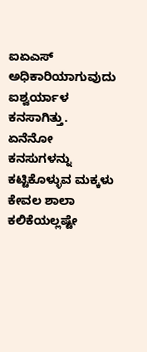ಐಏಎಸ್ ಅಧಿಕಾರಿಯಾಗುವುದು ಐಶ್ವರ್ಯಾಳ ಕನಸಾಗಿತ್ತು. ಏನೆನೋ ಕನಸುಗಳನ್ನು ಕಟ್ಟಿಕೊಳ್ಳುವ ಮಕ್ಕಳು ಕೇವಲ ಶಾಲಾ ಕಲಿಕೆಯಲ್ಲಷ್ಟೇ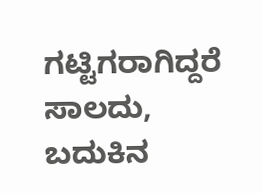ಗಟ್ಟಿಗರಾಗಿದ್ದರೆ ಸಾಲದು, ಬದುಕಿನ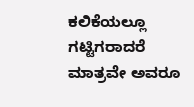ಕಲಿಕೆಯಲ್ಲೂ ಗಟ್ಟಿಗರಾದರೆ ಮಾತ್ರವೇ ಅವರೂ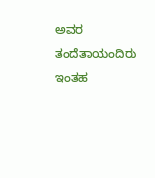ಅವರ ತಂದೆತಾಯಂದಿರು ಇಂತಹ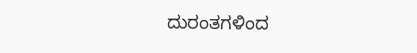ದುರಂತಗಳಿಂದ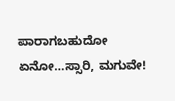ಪಾರಾಗಬಹುದೋ ಏನೋ…ಸ್ಸಾರಿ, ಮಗುವೇ!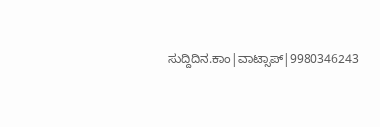ಸುದ್ದಿದಿನ.ಕಾಂ|ವಾಟ್ಸಾಪ್|9980346243